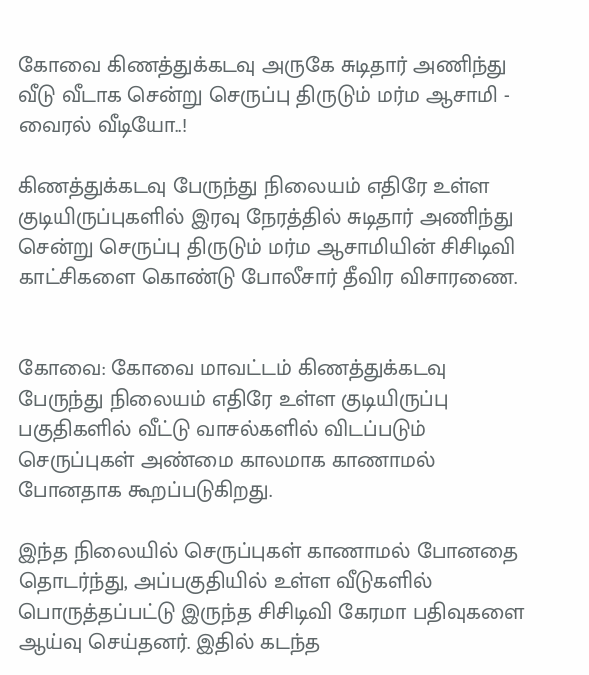கோவை கிணத்துக்கடவு அருகே சுடிதார் அணிந்து வீடு வீடாக சென்று செருப்பு திருடும் மர்ம ஆசாமி - வைரல் வீடியோ..!

கிணத்துக்கடவு பேருந்து நிலையம் எதிரே உள்ள குடியிருப்புகளில் இரவு நேரத்தில் சுடிதார் அணிந்து சென்று செருப்பு திருடும் மர்ம ஆசாமியின் சிசிடிவி காட்சிகளை கொண்டு போலீசார் தீவிர விசாரணை.


கோவை: கோவை மாவட்டம் கிணத்துக்கடவு பேருந்து நிலையம் எதிரே உள்ள குடியிருப்பு பகுதிகளில் வீட்டு வாசல்களில் விடப்படும் செருப்புகள் அண்மை காலமாக காணாமல் போனதாக கூறப்படுகிறது.

இந்த நிலையில் செருப்புகள் காணாமல் போனதை தொடர்ந்து, அப்பகுதியில் உள்ள வீடுகளில் பொருத்தப்பட்டு இருந்த சிசிடிவி கேரமா பதிவுகளை ஆய்வு செய்தனர். இதில் கடந்த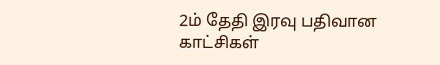2ம் தேதி இரவு பதிவான காட்சிகள்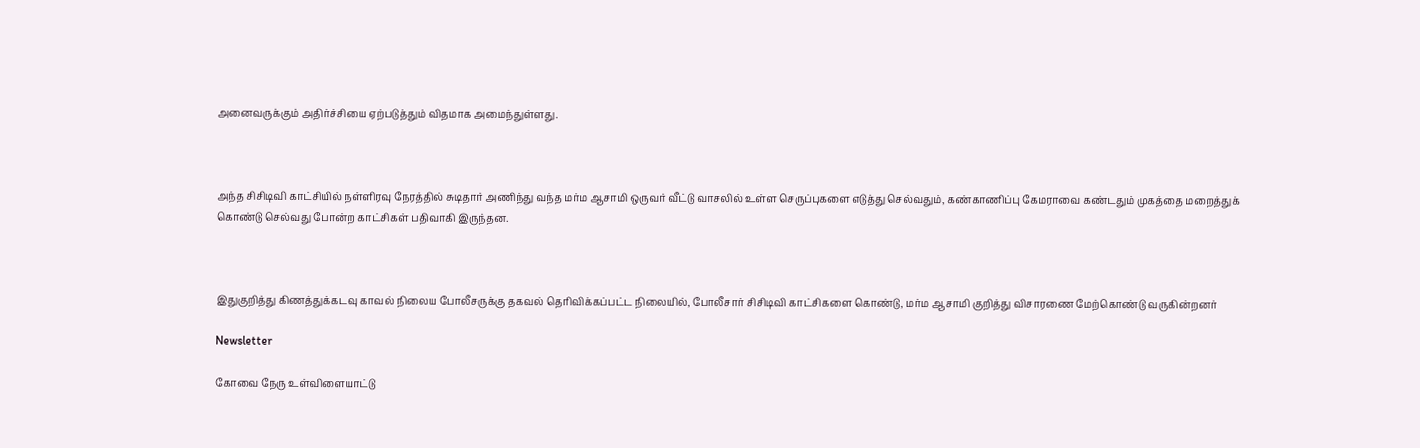அனைவருக்கும் அதிர்ச்சியை ஏற்படுத்தும் விதமாக அமைந்துள்ளது.



அந்த சிசிடிவி காட்சியில் நள்ளிரவு நேரத்தில் சுடிதார் அணிந்து வந்த மர்ம ஆசாமி ஒருவர் வீட்டு வாசலில் உள்ள செருப்புகளை எடுத்து செல்வதும், கண்காணிப்பு கேமராவை கண்டதும் முகத்தை மறைத்துக் கொண்டு செல்வது போன்ற காட்சிகள் பதிவாகி இருந்தன.



இதுகுறித்து கிணத்துக்கடவு காவல் நிலைய போலீசருக்கு தகவல் தெரிவிக்கப்பட்ட நிலையில், போலீசார் சிசிடிவி காட்சிகளை கொண்டு, மர்ம ஆசாமி குறித்து விசாரணை மேற்கொண்டு வருகின்றனர்

Newsletter

கோவை நேரு உள்விளையாட்டு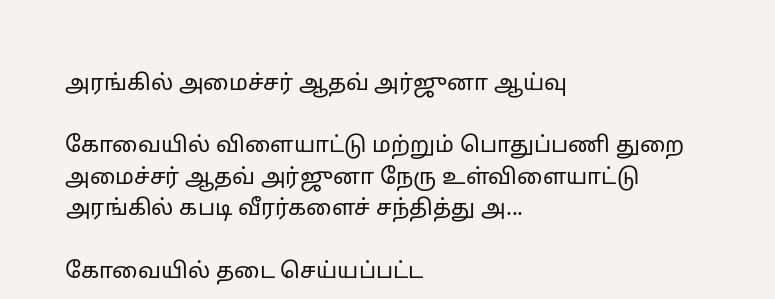அரங்கில் அமைச்சர் ஆதவ் அர்ஜுனா ஆய்வு

கோவையில் விளையாட்டு மற்றும் பொதுப்பணி துறை அமைச்சர் ஆதவ் அர்ஜுனா நேரு உள்விளையாட்டு அரங்கில் கபடி வீரர்களைச் சந்தித்து அ...

கோவையில் தடை செய்யப்பட்ட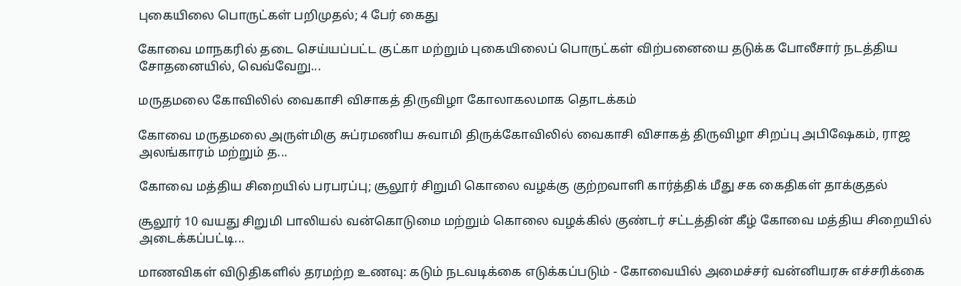புகையிலை பொருட்கள் பறிமுதல்; 4 பேர் கைது

கோவை மாநகரில் தடை செய்யப்பட்ட குட்கா மற்றும் புகையிலைப் பொருட்கள் விற்பனையை தடுக்க போலீசார் நடத்திய சோதனையில், வெவ்வேறு...

மருதமலை கோவிலில் வைகாசி விசாகத் திருவிழா கோலாகலமாக தொடக்கம்

கோவை மருதமலை அருள்மிகு சுப்ரமணிய சுவாமி திருக்கோவிலில் வைகாசி விசாகத் திருவிழா சிறப்பு அபிஷேகம், ராஜ அலங்காரம் மற்றும் த...

கோவை மத்திய சிறையில் பரபரப்பு; சூலூர் சிறுமி கொலை வழக்கு குற்றவாளி கார்த்திக் மீது சக கைதிகள் தாக்குதல்

சூலூர் 10 வயது சிறுமி பாலியல் வன்கொடுமை மற்றும் கொலை வழக்கில் குண்டர் சட்டத்தின் கீழ் கோவை மத்திய சிறையில் அடைக்கப்பட்டி...

மாணவிகள் விடுதிகளில் தரமற்ற உணவு: கடும் நடவடிக்கை எடுக்கப்படும் - கோவையில் அமைச்சர் வன்னியரசு எச்சரிக்கை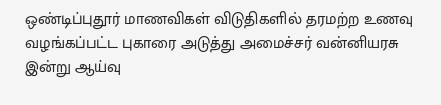ஒண்டிப்புதூர் மாணவிகள் விடுதிகளில் தரமற்ற உணவு வழங்கப்பட்ட புகாரை அடுத்து அமைச்சர் வன்னியரசு இன்று ஆய்வு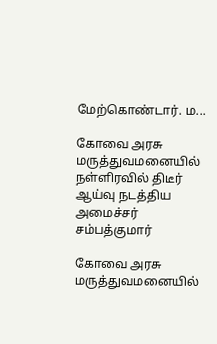மேற்கொண்டார். ம...

கோவை அரசு மருத்துவமனையில் நள்ளிரவில் திடீர் ஆய்வு நடத்திய அமைச்சர் சம்பத்குமார்

கோவை அரசு மருத்துவமனையில்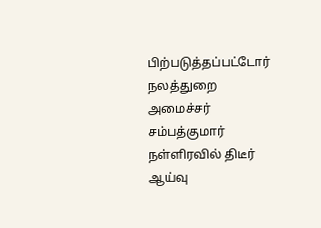பிற்படுத்தப்பட்டோர் நலத்துறை அமைச்சர் சம்பத்குமார் நள்ளிரவில் திடீர் ஆய்வு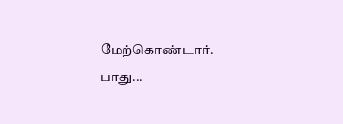மேற்கொண்டார். பாது...